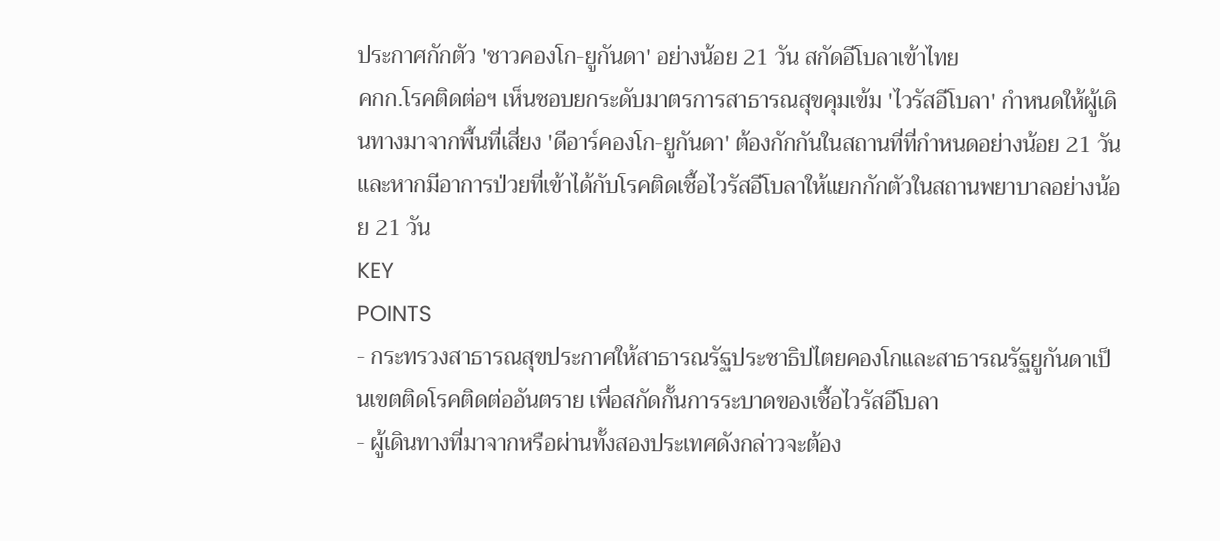ประกาศกักตัว 'ชาวคองโก-ยูกันดา' อย่างน้อย 21 วัน สกัดอีโบลาเข้าไทย
คกก.โรคติดต่อฯ เห็นชอบยกระดับมาตรการสาธารณสุขคุมเข้ม 'ไวรัสอีโบลา' กำหนดให้ผู้เดินทางมาจากพื้นที่เสี่ยง 'ดีอาร์คองโก-ยูกันดา' ต้องกักกันในสถานที่ที่กำหนดอย่างน้อย 21 วันและหากมีอาการป่วยที่เข้าได้กับโรคติดเชื้อไวรัสอีโบลาให้แยกกักตัวในสถานพยาบาลอย่างน้อย 21 วัน
KEY
POINTS
- กระทรวงสาธารณสุขประกาศให้สาธารณรัฐประชาธิปไตยคองโกและสาธารณรัฐยูกันดาเป็นเขตติดโรคติดต่ออันตราย เพื่อสกัดกั้นการระบาดของเชื้อไวรัสอีโบลา
- ผู้เดินทางที่มาจากหรือผ่านทั้งสองประเทศดังกล่าวจะต้อง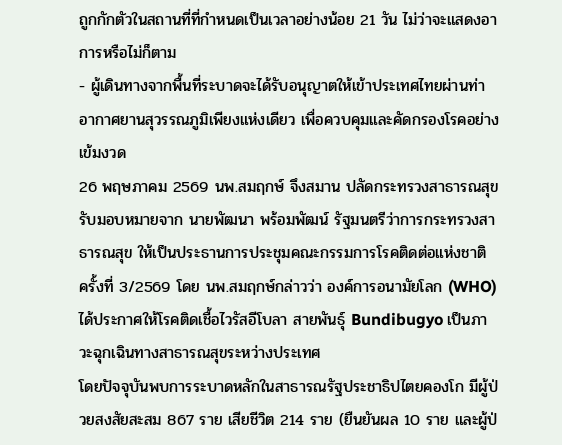ถูกกักตัวในสถานที่ที่กำหนดเป็นเวลาอย่างน้อย 21 วัน ไม่ว่าจะแสดงอาการหรือไม่ก็ตาม
- ผู้เดินทางจากพื้นที่ระบาดจะได้รับอนุญาตให้เข้าประเทศไทยผ่านท่าอากาศยานสุวรรณภูมิเพียงแห่งเดียว เพื่อควบคุมและคัดกรองโรคอย่างเข้มงวด
26 พฤษภาคม 2569 นพ.สมฤกษ์ จึงสมาน ปลัดกระทรวงสาธารณสุข รับมอบหมายจาก นายพัฒนา พร้อมพัฒน์ รัฐมนตรีว่าการกระทรวงสาธารณสุข ให้เป็นประธานการประชุมคณะกรรมการโรคติดต่อแห่งชาติ ครั้งที่ 3/2569 โดย นพ.สมฤกษ์กล่าวว่า องค์การอนามัยโลก (WHO) ได้ประกาศให้โรคติดเชื้อไวรัสอีโบลา สายพันธุ์ Bundibugyo เป็นภาวะฉุกเฉินทางสาธารณสุขระหว่างประเทศ
โดยปัจจุบันพบการระบาดหลักในสาธารณรัฐประชาธิปไตยคองโก มีผู้ป่วยสงสัยสะสม 867 ราย เสียชีวิต 214 ราย (ยืนยันผล 10 ราย และผู้ป่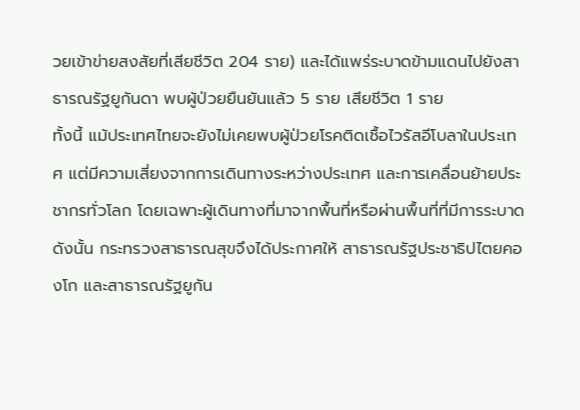วยเข้าข่ายสงสัยที่เสียชีวิต 204 ราย) และได้แพร่ระบาดข้ามแดนไปยังสาธารณรัฐยูกันดา พบผู้ป่วยยืนยันแล้ว 5 ราย เสียชีวิต 1 ราย
ทั้งนี้ แม้ประเทศไทยจะยังไม่เคยพบผู้ป่วยโรคติดเชื้อไวรัสอีโบลาในประเทศ แต่มีความเสี่ยงจากการเดินทางระหว่างประเทศ และการเคลื่อนย้ายประชากรทั่วโลก โดยเฉพาะผู้เดินทางที่มาจากพื้นที่หรือผ่านพื้นที่ที่มีการระบาด
ดังนั้น กระทรวงสาธารณสุขจึงได้ประกาศให้ สาธารณรัฐประชาธิปไตยคองโก และสาธารณรัฐยูกัน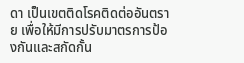ดา เป็นเขตติดโรคติดต่ออันตราย เพื่อให้มีการปรับมาตรการป้องกันและสกัดกั้น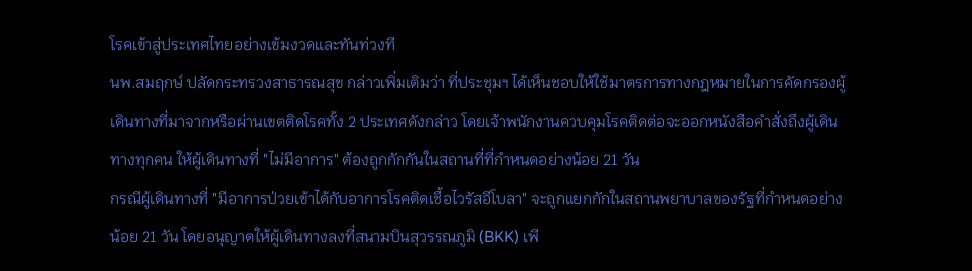โรคเข้าสู่ประเทศไทยอย่างเข้มงวดและทันท่วงที
นพ.สมฤกษ์ ปลัดกระทรวงสาธารณสุข กล่าวเพิ่มเติมว่า ที่ประชุมฯ ได้เห็นชอบให้ใช้มาตรการทางกฎหมายในการคัดกรองผู้เดินทางที่มาจากหรือผ่านเขตติดโรคทั้ง 2 ประเทศดังกล่าว โดยเจ้าพนักงานควบคุมโรคติดต่อจะออกหนังสือคำสั่งถึงผู้เดินทางทุกคน ให้ผู้เดินทางที่ "ไม่มีอาการ" ต้องถูกกักกันในสถานที่ที่กำหนดอย่างน้อย 21 วัน
กรณีผู้เดินทางที่ "มีอาการป่วยเข้าได้กับอาการโรคติดเชื้อไวรัสอีโบลา" จะถูกแยกกักในสถานพยาบาลของรัฐที่กำหนดอย่างน้อย 21 วัน โดยอนุญาตให้ผู้เดินทางลงที่สนามบินสุวรรณภูมิ (BKK) เพี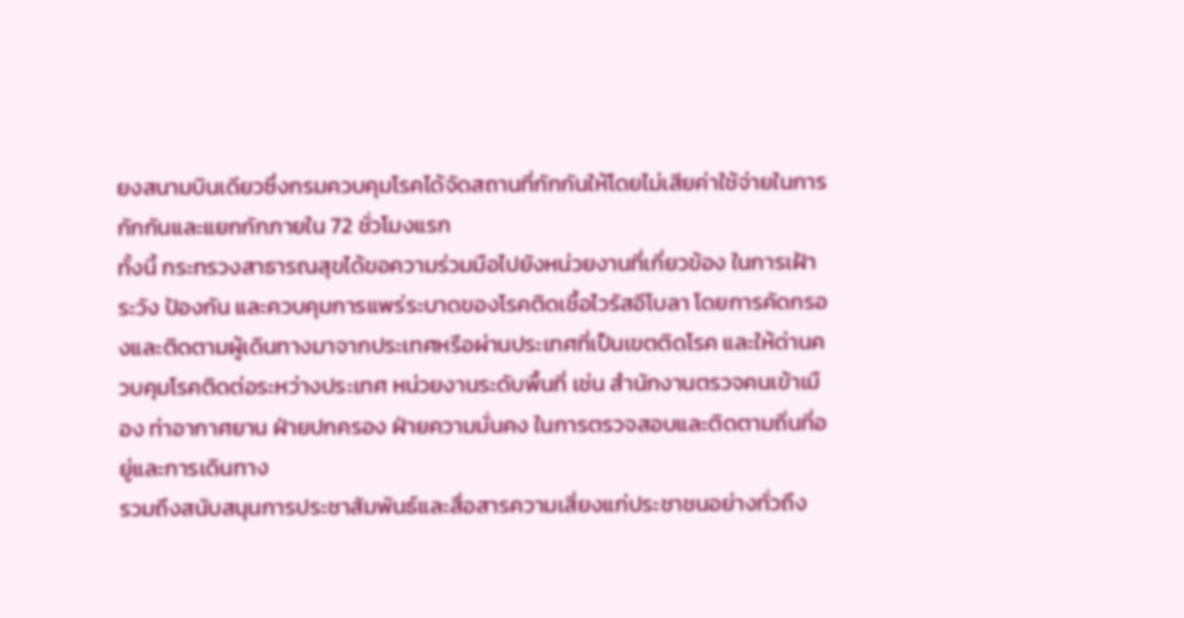ยงสนามบินเดียวซึ่งกรมควบคุมโรคได้จัดสถานที่กักกันให้โดยไม่เสียค่าใช้จ่ายในการกักกันและแยกกักภายใน 72 ชั่วโมงแรก
ทั้งนี้ กระทรวงสาธารณสุขได้ขอความร่วมมือไปยังหน่วยงานที่เกี่ยวข้อง ในการเฝ้าระวัง ป้องกัน และควบคุมการแพร่ระบาดของโรคติดเชื้อไวรัสอีโบลา โดยการคัดกรองและติดตามผู้เดินทางมาจากประเทศหรือผ่านประเทศที่เป็นเขตติดโรค และให้ด่านควบคุมโรคติดต่อระหว่างประเทศ หน่วยงานระดับพื้นที่ เช่น สำนักงานตรวจคนเข้าเมือง ท่าอากาศยาน ฝ่ายปกครอง ฝ่ายความมั่นคง ในการตรวจสอบและติดตามถิ่นที่อยู่และการเดินทาง
รวมถึงสนับสนุนการประชาสัมพันธ์และสื่อสารความเสี่ยงแก่ประชาชนอย่างทั่วถึง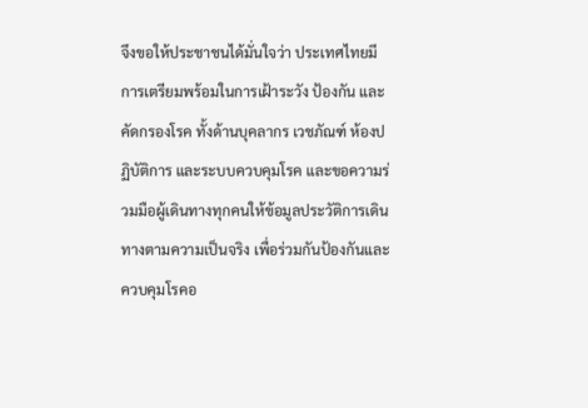จึงขอให้ประชาชนได้มั่นใจว่า ประเทศไทยมีการเตรียมพร้อมในการเฝ้าระวัง ป้องกัน และคัดกรองโรค ทั้งด้านบุคลากร เวชภัณฑ์ ห้องปฏิบัติการ และระบบควบคุมโรค และขอความร่วมมือผู้เดินทางทุกคนให้ข้อมูลประวัติการเดินทางตามความเป็นจริง เพื่อร่วมกันป้องกันและควบคุมโรคอ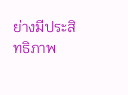ย่างมีประสิทธิภาพ